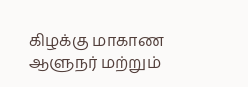கிழக்கு மாகாண ஆளுநர் மற்றும்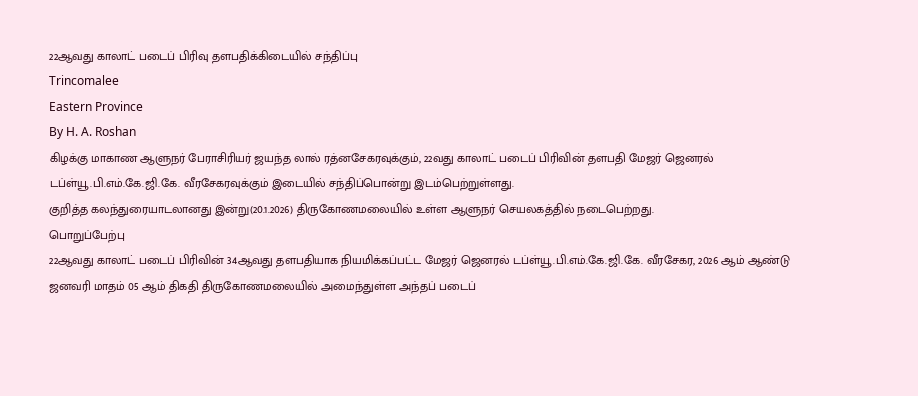22ஆவது காலாட் படைப் பிரிவு தளபதிக்கிடையில் சந்திப்பு
Trincomalee
Eastern Province
By H. A. Roshan
கிழக்கு மாகாண ஆளுநர் பேராசிரியர் ஜயந்த லால் ரத்னசேகரவுக்கும், 22வது காலாட் படைப் பிரிவின் தளபதி மேஜர் ஜெனரல் டப்ள்யூ.பி.எம்.கே.ஜி.கே. வீரசேகரவுக்கும் இடையில் சந்திப்பொன்று இடம்பெற்றுள்ளது.
குறித்த கலந்துரையாடலானது இன்று(20.1.2026) திருகோணமலையில் உள்ள ஆளுநர் செயலகத்தில் நடைபெற்றது.
பொறுப்பேற்பு
22ஆவது காலாட் படைப் பிரிவின் 34ஆவது தளபதியாக நியமிக்கப்பட்ட மேஜர் ஜெனரல் டப்ள்யூ.பி.எம்.கே.ஜி.கே. வீரசேகர, 2026 ஆம் ஆண்டு ஜனவரி மாதம் 05 ஆம் திகதி திருகோணமலையில் அமைந்துள்ள அந்தப் படைப்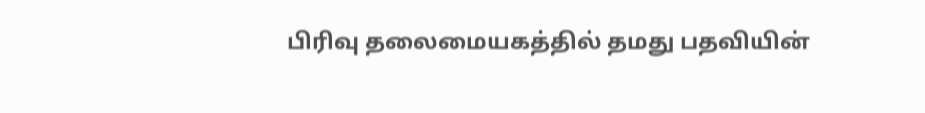பிரிவு தலைமையகத்தில் தமது பதவியின்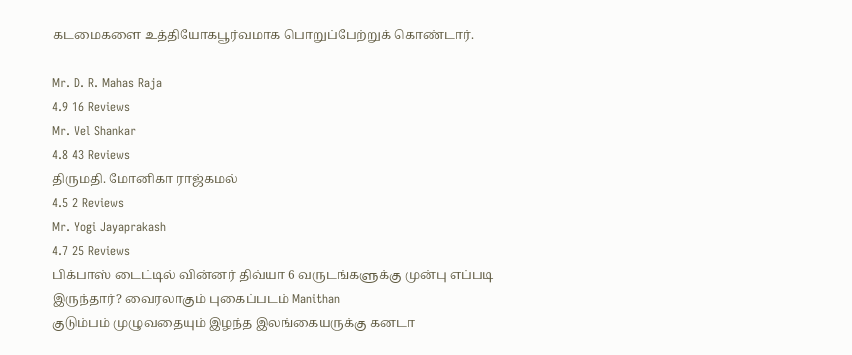கடமைகளை உத்தியோகபூர்வமாக பொறுப்பேற்றுக் கொண்டார்.

Mr. D. R. Mahas Raja
4.9 16 Reviews
Mr. Vel Shankar
4.8 43 Reviews
திருமதி. மோனிகா ராஜ்கமல்
4.5 2 Reviews
Mr. Yogi Jayaprakash
4.7 25 Reviews
பிக்பாஸ் டைட்டில் வின்னர் திவ்யா 6 வருடங்களுக்கு முன்பு எப்படி இருந்தார்? வைரலாகும் புகைப்படம் Manithan
குடும்பம் முழுவதையும் இழந்த இலங்கையருக்கு கனடா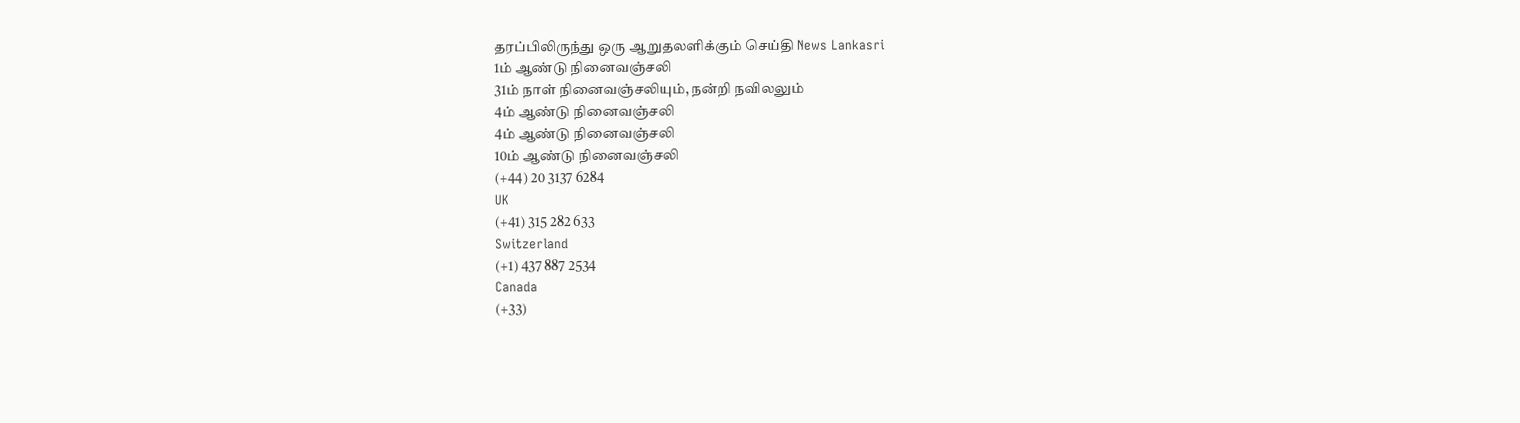தரப்பிலிருந்து ஒரு ஆறுதலளிக்கும் செய்தி News Lankasri
1ம் ஆண்டு நினைவஞ்சலி
31ம் நாள் நினைவஞ்சலியும், நன்றி நவிலலும்
4ம் ஆண்டு நினைவஞ்சலி
4ம் ஆண்டு நினைவஞ்சலி
10ம் ஆண்டு நினைவஞ்சலி
(+44) 20 3137 6284
UK
(+41) 315 282 633
Switzerland
(+1) 437 887 2534
Canada
(+33)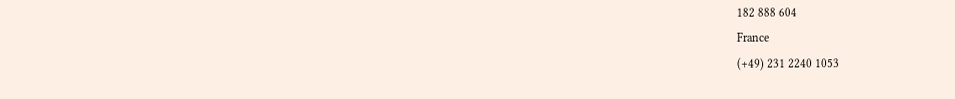182 888 604
France
(+49) 231 2240 1053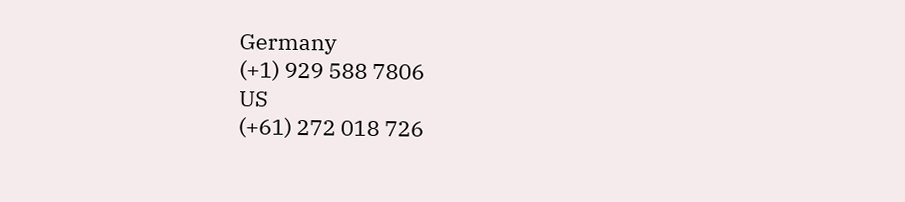Germany
(+1) 929 588 7806
US
(+61) 272 018 726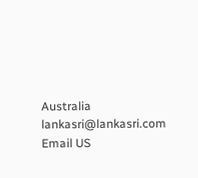Australia
lankasri@lankasri.com
Email US